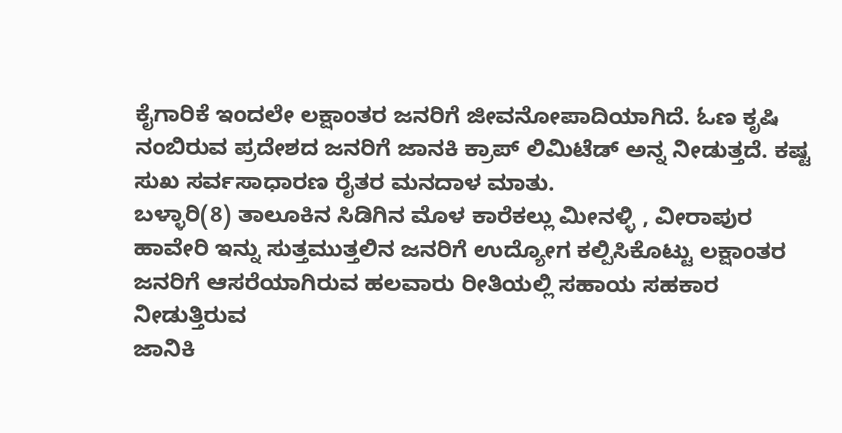ಕೈಗಾರಿಕೆ ಇಂದಲೇ ಲಕ್ಷಾಂತರ ಜನರಿಗೆ ಜೀವನೋಪಾದಿಯಾಗಿದೆ. ಓಣ ಕೃಷಿ ನಂಬಿರುವ ಪ್ರದೇಶದ ಜನರಿಗೆ ಜಾನಕಿ ಕ್ರಾಪ್ ಲಿಮಿಟೆಡ್ ಅನ್ನ ನೀಡುತ್ತದೆ. ಕಷ್ಟ ಸುಖ ಸರ್ವಸಾಧಾರಣ ರೈತರ ಮನದಾಳ ಮಾತು.
ಬಳ್ಳಾರಿ(8) ತಾಲೂಕಿನ ಸಿಡಿಗಿನ ಮೊಳ ಕಾರೆಕಲ್ಲು ಮೀನಳ್ಳಿ , ವೀರಾಪುರ ಹಾವೇರಿ ಇನ್ನು ಸುತ್ತಮುತ್ತಲಿನ ಜನರಿಗೆ ಉದ್ಯೋಗ ಕಲ್ಪಿಸಿಕೊಟ್ಟು ಲಕ್ಷಾಂತರ ಜನರಿಗೆ ಆಸರೆಯಾಗಿರುವ ಹಲವಾರು ರೀತಿಯಲ್ಲಿ ಸಹಾಯ ಸಹಕಾರ ನೀಡುತ್ತಿರುವ
ಜಾನಿಕಿ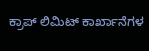ಕ್ರಾಪ್ ಲಿಮಿಟ್ ಕಾರ್ಖಾನೆಗಳ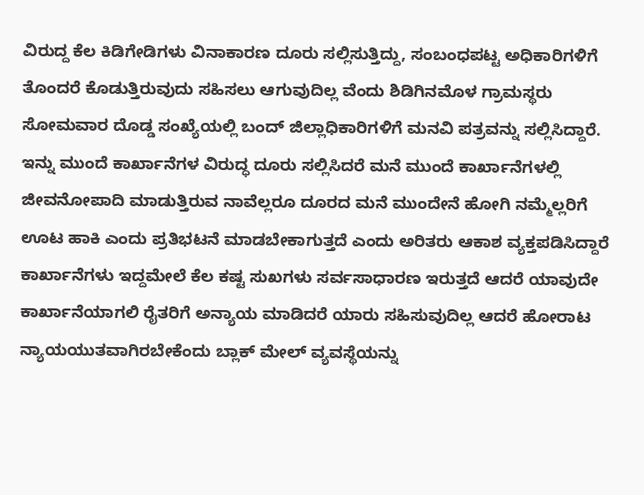ವಿರುದ್ದ ಕೆಲ ಕಿಡಿಗೇಡಿಗಳು ವಿನಾಕಾರಣ ದೂರು ಸಲ್ಲಿಸುತ್ತಿದ್ದು, ಸಂಬಂಧಪಟ್ಟ ಅಧಿಕಾರಿಗಳಿಗೆ ತೊಂದರೆ ಕೊಡುತ್ತಿರುವುದು ಸಹಿಸಲು ಆಗುವುದಿಲ್ಲ ವೆಂದು ಶಿಡಿಗಿನಮೊಳ ಗ್ರಾಮಸ್ಥರು ಸೋಮವಾರ ದೊಡ್ಡ ಸಂಖ್ಯೆಯಲ್ಲಿ ಬಂದ್ ಜಿಲ್ಲಾಧಿಕಾರಿಗಳಿಗೆ ಮನವಿ ಪತ್ರವನ್ನು ಸಲ್ಲಿಸಿದ್ದಾರೆ. ಇನ್ನು ಮುಂದೆ ಕಾರ್ಖಾನೆಗಳ ವಿರುದ್ಧ ದೂರು ಸಲ್ಲಿಸಿದರೆ ಮನೆ ಮುಂದೆ ಕಾರ್ಖಾನೆಗಳಲ್ಲಿ ಜೀವನೋಪಾದಿ ಮಾಡುತ್ತಿರುವ ನಾವೆಲ್ಲರೂ ದೂರದ ಮನೆ ಮುಂದೇನೆ ಹೋಗಿ ನಮ್ಮೆಲ್ಲರಿಗೆ ಊಟ ಹಾಕಿ ಎಂದು ಪ್ರತಿಭಟನೆ ಮಾಡಬೇಕಾಗುತ್ತದೆ ಎಂದು ಅರಿತರು ಆಕಾಶ ವ್ಯಕ್ತಪಡಿಸಿದ್ದಾರೆ ಕಾರ್ಖಾನೆಗಳು ಇದ್ದಮೇಲೆ ಕೆಲ ಕಷ್ಟ ಸುಖಗಳು ಸರ್ವಸಾಧಾರಣ ಇರುತ್ತದೆ ಆದರೆ ಯಾವುದೇ ಕಾರ್ಖಾನೆಯಾಗಲಿ ರೈತರಿಗೆ ಅನ್ಯಾಯ ಮಾಡಿದರೆ ಯಾರು ಸಹಿಸುವುದಿಲ್ಲ ಆದರೆ ಹೋರಾಟ ನ್ಯಾಯಯುತವಾಗಿರಬೇಕೆಂದು ಬ್ಲಾಕ್ ಮೇಲ್ ವ್ಯವಸ್ಥೆಯನ್ನು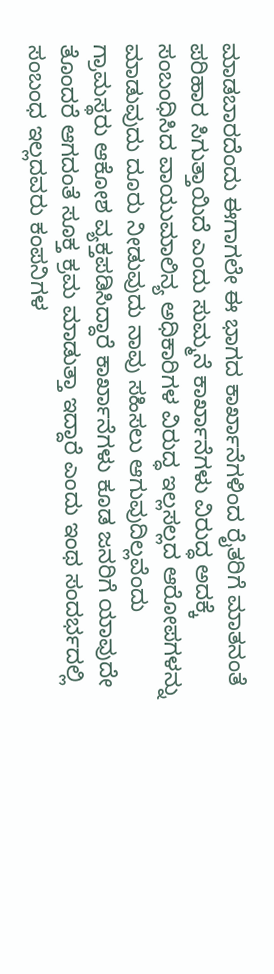ಮಾಡಬಾರದೆಂದು ಈಗಾಗಲೇ ಈ ಭಾಗದ ಕಾರ್ಖಾನೆಗಳಿಂದ ರೈತರಿಗೆ ಮಾತನಂತೆ ಪರಿಹಾರ ಸಿಗುತ್ತಾಯಿದೆ ಎಂದು ಸುಮ್ಮನೆ ಕಾರ್ಖಾನೆಗಳು ವಿರುದ್ಧ ಅದಕ್ಕೆ ಸಂಬಂಧಿಸಿದ ವಾಯುಮಾಲಿನ್ಯ ಅಧಿಕಾರಿಗಳ ವಿರುದ್ಧ ಇಲ್ಲಸಲ್ಲದ ಆರೋಪಗಳನ್ನು ಮಾಡುವುದು ದೂರು ನೀಡುವುದು ನಾವು ಸಹಿಸಲು ಆಗುವುದಿಲ್ಲವೆಂದು ಗ್ರಾಮಸ್ಥರು ಆಕೋಶ ವ್ಯಕ್ತಪಡಿಸಿದ್ದಾರೆ ಕಾರ್ಖಾನೆಗಳು ಕೂಡ ಜನರಿಗೆ ಯಾವುದೇ ತೊಂದರೆ ಆಗದಂತೆ ಸೂಕ್ತ ಕ್ರಮ ಮಾಡುತ್ತಾ ಇದ್ದಾರೆ ಎಂದು ಇಂಥ ಸಂದರ್ಭದಲ್ಲಿ ಸಂಬಂಧ ಇಲ್ಲದವರು ಕಂಪನಿಗಳ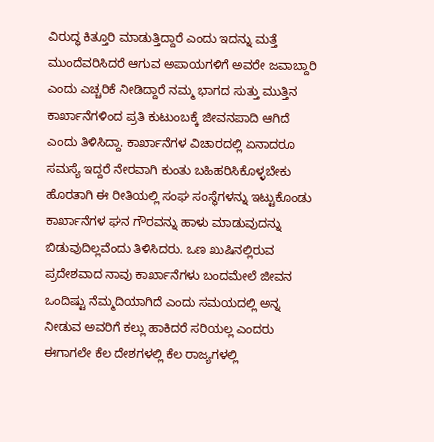ವಿರುದ್ಧ ಕಿತ್ತೂರಿ ಮಾಡುತ್ತಿದ್ದಾರೆ ಎಂದು ಇದನ್ನು ಮತ್ತೆ ಮುಂದೆವರಿಸಿದರೆ ಆಗುವ ಅಪಾಯಗಳಿಗೆ ಅವರೇ ಜವಾಬ್ದಾರಿ ಎಂದು ಎಚ್ಚರಿಕೆ ನೀಡಿದ್ದಾರೆ ನಮ್ಮ ಭಾಗದ ಸುತ್ತು ಮುತ್ತಿನ ಕಾರ್ಖಾನೆಗಳಿಂದ ಪ್ರತಿ ಕುಟುಂಬಕ್ಕೆ ಜೀವನಪಾದಿ ಆಗಿದೆ ಎಂದು ತಿಳಿಸಿದ್ದಾ. ಕಾರ್ಖಾನೆಗಳ ವಿಚಾರದಲ್ಲಿ ಏನಾದರೂ ಸಮಸ್ಯೆ ಇದ್ದರೆ ನೇರವಾಗಿ ಕುಂತು ಬಹಿಹರಿಸಿಕೊಳ್ಳಬೇಕು ಹೊರತಾಗಿ ಈ ರೀತಿಯಲ್ಲಿ ಸಂಘ ಸಂಸ್ಥೆಗಳನ್ನು ಇಟ್ಟುಕೊಂಡು ಕಾರ್ಖಾನೆಗಳ ಘನ ಗೌರವನ್ನು ಹಾಳು ಮಾಡುವುದನ್ನು ಬಿಡುವುದಿಲ್ಲವೆಂದು ತಿಳಿಸಿದರು. ಒಣ ಖುಷಿನಲ್ಲಿರುವ ಪ್ರದೇಶವಾದ ನಾವು ಕಾರ್ಖಾನೆಗಳು ಬಂದಮೇಲೆ ಜೀವನ ಒಂದಿಷ್ಟು ನೆಮ್ಮದಿಯಾಗಿದೆ ಎಂದು ಸಮಯದಲ್ಲಿ ಅನ್ನ ನೀಡುವ ಅವರಿಗೆ ಕಲ್ಲು ಹಾಕಿದರೆ ಸರಿಯಲ್ಲ ಎಂದರು ಈಗಾಗಲೇ ಕೆಲ ದೇಶಗಳಲ್ಲಿ ಕೆಲ ರಾಜ್ಯಗಳಲ್ಲಿ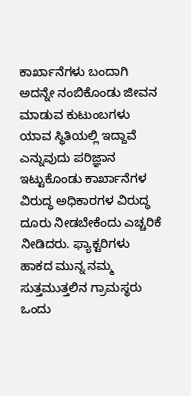ಕಾರ್ಖಾನೆಗಳು ಬಂದಾಗಿ ಅದನ್ನೇ ನಂಬಿಕೊಂಡು ಜೀವನ ಮಾಡುವ ಕುಟುಂಬಗಳು ಯಾವ ಸ್ಥಿತಿಯಲ್ಲಿ ಇದ್ದಾವೆ ಎನ್ನುವುದು ಪರಿಜ್ಞಾನ ಇಟ್ಟುಕೊಂಡು ಕಾರ್ಖಾನೆಗಳ ವಿರುದ್ಧ ಅಧಿಕಾರಗಳ ವಿರುದ್ಧ ದೂರು ನೀಡಬೇಕೆಂದು ಎಚ್ಚರಿಕೆ ನೀಡಿದರು. ಫ್ಯಾಕ್ಟರಿಗಳು ಹಾಕದ ಮುನ್ನ ನಮ್ಮ ಸುತ್ತಮುತ್ತಲಿನ ಗ್ರಾಮಸ್ಥರು ಒಂದು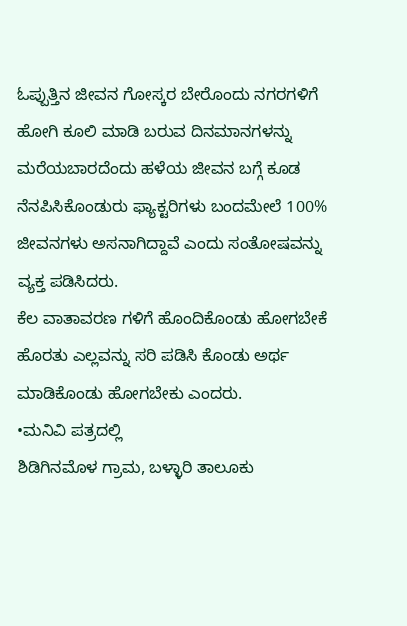ಓಪ್ಪುತ್ತಿನ ಜೀವನ ಗೋಸ್ಕರ ಬೇರೊಂದು ನಗರಗಳಿಗೆ ಹೋಗಿ ಕೂಲಿ ಮಾಡಿ ಬರುವ ದಿನಮಾನಗಳನ್ನು ಮರೆಯಬಾರದೆಂದು ಹಳೆಯ ಜೀವನ ಬಗ್ಗೆ ಕೂಡ ನೆನಪಿಸಿಕೊಂಡುರು ಫ್ಯಾಕ್ಟರಿಗಳು ಬಂದಮೇಲೆ 100% ಜೀವನಗಳು ಅಸನಾಗಿದ್ದಾವೆ ಎಂದು ಸಂತೋಷವನ್ನು ವ್ಯಕ್ತ ಪಡಿಸಿದರು.
ಕೆಲ ವಾತಾವರಣ ಗಳಿಗೆ ಹೊಂದಿಕೊಂಡು ಹೋಗಬೇಕೆ ಹೊರತು ಎಲ್ಲವನ್ನು ಸರಿ ಪಡಿಸಿ ಕೊಂಡು ಅರ್ಥ ಮಾಡಿಕೊಂಡು ಹೋಗಬೇಕು ಎಂದರು.
•ಮನಿವಿ ಪತ್ರದಲ್ಲಿ
ಶಿಡಿಗಿನಮೊಳ ಗ್ರಾಮ, ಬಳ್ಳಾರಿ ತಾಲೂಕು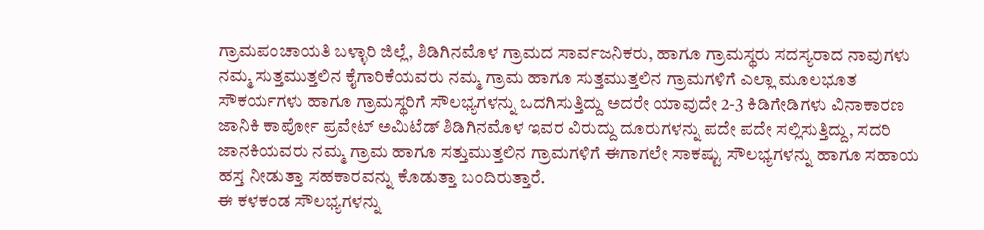ಗ್ರಾಮಪಂಚಾಯತಿ ಬಳ್ಳಾರಿ ಜಿಲ್ಲೆ, ಶಿಡಿಗಿನಮೊಳ ಗ್ರಾಮದ ಸಾರ್ವಜನಿಕರು, ಹಾಗೂ ಗ್ರಾಮಸ್ಥರು ಸದಸ್ಯರಾದ ನಾವುಗಳು ನಮ್ಮ ಸುತ್ತಮುತ್ತಲಿನ ಕೈಗಾರಿಕೆಯವರು ನಮ್ಮ ಗ್ರಾಮ ಹಾಗೂ ಸುತ್ತಮುತ್ತಲಿನ ಗ್ರಾಮಗಳಿಗೆ ಎಲ್ಲಾ ಮೂಲಭೂತ ಸೌಕರ್ಯಗಳು ಹಾಗೂ ಗ್ರಾಮಸ್ಥರಿಗೆ ಸೌಲಭ್ಯಗಳನ್ನು ಒದಗಿಸುತ್ತಿದ್ದು ಅದರೇ ಯಾವುದೇ 2-3 ಕಿಡಿಗೇಡಿಗಳು ವಿನಾಕಾರಣ ಜಾನಿಕಿ ಕಾರ್ಪೋ ಪ್ರವೇಟ್ ಅಮಿಟೆಡ್ ಶಿಡಿಗಿನಮೊಳ ಇವರ ವಿರುದ್ದು ದೂರುಗಳನ್ನು ಪದೇ ಪದೇ ಸಲ್ಲಿಸುತ್ತಿದ್ದು, ಸದರಿ ಜಾನಕಿಯವರು ನಮ್ಮ ಗ್ರಾಮ ಹಾಗೂ ಸತ್ತುಮುತ್ತಲಿನ ಗ್ರಾಮಗಳಿಗೆ ಈಗಾಗಲೇ ಸಾಕಷ್ಟು ಸೌಲಭ್ಯಗಳನ್ನು ಹಾಗೂ ಸಹಾಯ ಹಸ್ತ ನೀಡುತ್ತಾ ಸಹಕಾರವನ್ನು ಕೊಡುತ್ತಾ ಬಂದಿರುತ್ತಾರೆ.
ಈ ಕಳಕಂಡ ಸೌಲಭ್ಯಗಳನ್ನು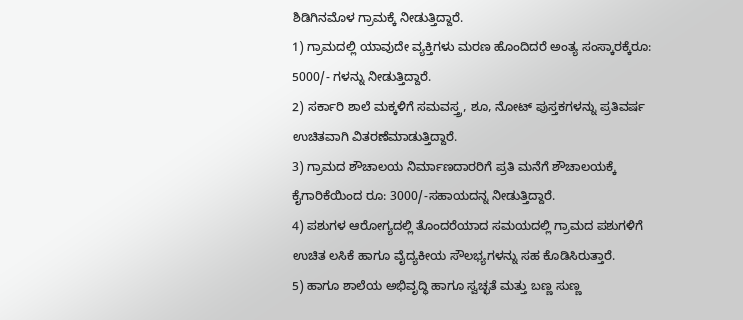ಶಿಡಿಗಿನಮೊಳ ಗ್ರಾಮಕ್ಕೆ ನೀಡುತ್ತಿದ್ದಾರೆ.
1) ಗ್ರಾಮದಲ್ಲಿ ಯಾವುದೇ ವ್ಯಕ್ತಿಗಳು ಮರಣ ಹೊಂದಿದರೆ ಅಂತ್ಯ ಸಂಸ್ಕಾರಕ್ಕೆರೂ: 5000/- ಗಳನ್ನು ನೀಡುತ್ತಿದ್ದಾರೆ.
2) ಸರ್ಕಾರಿ ಶಾಲೆ ಮಕ್ಕಳಿಗೆ ಸಮವಸ್ತ್ರ, ಶೂ, ನೋಟ್ ಪುಸ್ತಕಗಳನ್ನು ಪ್ರತಿವರ್ಷ ಉಚಿತವಾಗಿ ವಿತರಣೆಮಾಡುತ್ತಿದ್ದಾರೆ.
3) ಗ್ರಾಮದ ಶೌಚಾಲಯ ನಿರ್ಮಾಣದಾರರಿಗೆ ಪ್ರತಿ ಮನೆಗೆ ಶೌಚಾಲಯಕ್ಕೆ ಕೈಗಾರಿಕೆಯಿಂದ ರೂ: 3000/-ಸಹಾಯದನ್ನ ನೀಡುತ್ತಿದ್ದಾರೆ.
4) ಪಶುಗಳ ಆರೋಗ್ಯದಲ್ಲಿ ತೊಂದರೆಯಾದ ಸಮಯದಲ್ಲಿ ಗ್ರಾಮದ ಪಶುಗಳಿಗೆ ಉಚಿತ ಲಸಿಕೆ ಹಾಗೂ ವೈದ್ಯಕೀಯ ಸೌಲಭ್ಯಗಳನ್ನು ಸಹ ಕೊಡಿಸಿರುತ್ತಾರೆ.
5) ಹಾಗೂ ಶಾಲೆಯ ಅಭಿವೃದ್ಧಿ ಹಾಗೂ ಸ್ವಚ್ಛತೆ ಮತ್ತು ಬಣ್ಣ ಸುಣ್ಣ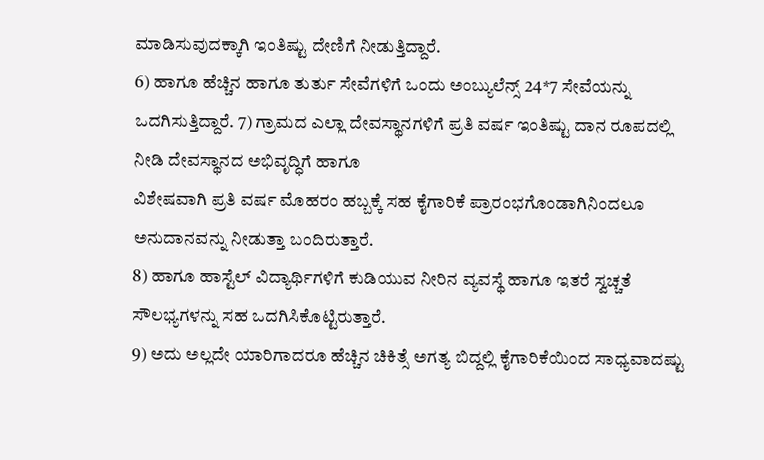ಮಾಡಿಸುವುದಕ್ಕಾಗಿ ಇಂತಿಷ್ಟು ದೇಣಿಗೆ ನೀಡುತ್ತಿದ್ದಾರೆ.
6) ಹಾಗೂ ಹೆಚ್ಚಿನ ಹಾಗೂ ತುರ್ತು ಸೇವೆಗಳಿಗೆ ಒಂದು ಅಂಬ್ಯುಲೆನ್ಸ್ 24*7 ಸೇವೆಯನ್ನು ಒದಗಿಸುತ್ತಿದ್ದಾರೆ. 7) ಗ್ರಾಮದ ಎಲ್ಲಾ ದೇವಸ್ಥಾನಗಳಿಗೆ ಪ್ರತಿ ವರ್ಷ ಇಂತಿಷ್ಟು ದಾನ ರೂಪದಲ್ಲಿ ನೀಡಿ ದೇವಸ್ಥಾನದ ಅಭಿವೃದ್ಧಿಗೆ ಹಾಗೂ
ವಿಶೇಷವಾಗಿ ಪ್ರತಿ ವರ್ಷ ಮೊಹರಂ ಹಬ್ಬಕ್ಕೆ ಸಹ ಕೈಗಾರಿಕೆ ಪ್ರಾರಂಭಗೊಂಡಾಗಿನಿಂದಲೂ ಅನುದಾನವನ್ನು ನೀಡುತ್ತಾ ಬಂದಿರುತ್ತಾರೆ.
8) ಹಾಗೂ ಹಾಸ್ಟೆಲ್ ವಿದ್ಯಾರ್ಥಿಗಳಿಗೆ ಕುಡಿಯುವ ನೀರಿನ ವ್ಯವಸ್ಥೆ ಹಾಗೂ ಇತರೆ ಸ್ವಚ್ಚತೆ ಸೌಲಭ್ಯಗಳನ್ನು ಸಹ ಒದಗಿಸಿಕೊಟ್ಟಿರುತ್ತಾರೆ.
9) ಅದು ಅಲ್ಲದೇ ಯಾರಿಗಾದರೂ ಹೆಚ್ಚಿನ ಚಿಕಿತ್ಸೆ ಅಗತ್ಯ ಬಿದ್ದಲ್ಲಿ ಕೈಗಾರಿಕೆಯಿಂದ ಸಾಧ್ಯವಾದಷ್ಟು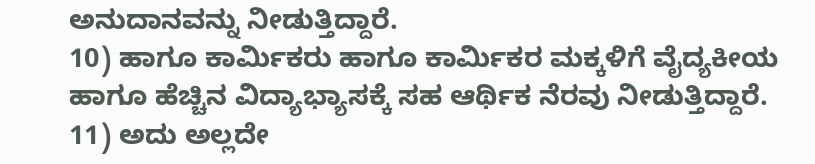ಅನುದಾನವನ್ನು ನೀಡುತ್ತಿದ್ದಾರೆ.
10) ಹಾಗೂ ಕಾರ್ಮಿಕರು ಹಾಗೂ ಕಾರ್ಮಿಕರ ಮಕ್ಕಳಿಗೆ ವೈದ್ಯಕೀಯ ಹಾಗೂ ಹೆಚ್ಚಿನ ವಿದ್ಯಾಭ್ಯಾಸಕ್ಕೆ ಸಹ ಆರ್ಥಿಕ ನೆರವು ನೀಡುತ್ತಿದ್ದಾರೆ.
11) ಅದು ಅಲ್ಲದೇ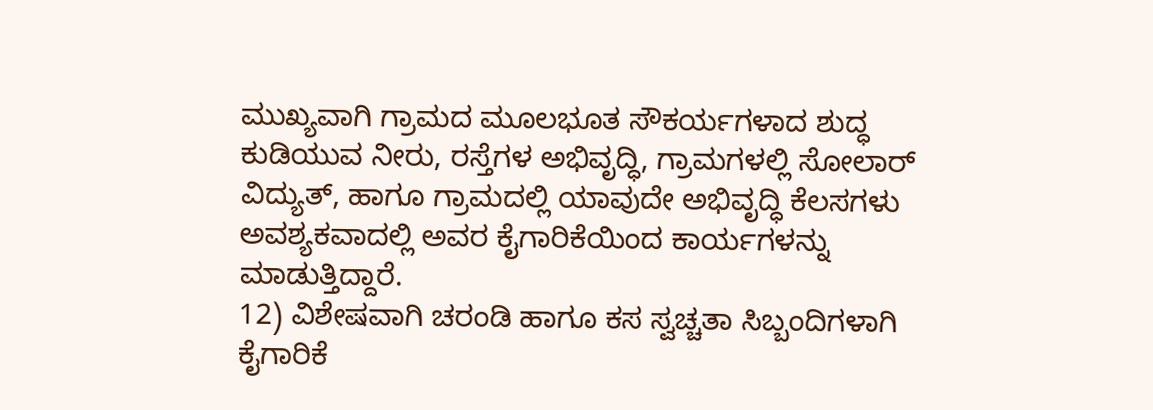ಮುಖ್ಯವಾಗಿ ಗ್ರಾಮದ ಮೂಲಭೂತ ಸೌಕರ್ಯಗಳಾದ ಶುದ್ಧ ಕುಡಿಯುವ ನೀರು, ರಸ್ತೆಗಳ ಅಭಿವೃದ್ಧಿ, ಗ್ರಾಮಗಳಲ್ಲಿ ಸೋಲಾರ್ ವಿದ್ಯುತ್, ಹಾಗೂ ಗ್ರಾಮದಲ್ಲಿ ಯಾವುದೇ ಅಭಿವೃದ್ಧಿ ಕೆಲಸಗಳು ಅವಶ್ಯಕವಾದಲ್ಲಿ ಅವರ ಕೈಗಾರಿಕೆಯಿಂದ ಕಾರ್ಯಗಳನ್ನು ಮಾಡುತ್ತಿದ್ದಾರೆ.
12) ವಿಶೇಷವಾಗಿ ಚರಂಡಿ ಹಾಗೂ ಕಸ ಸ್ವಚ್ಚತಾ ಸಿಬ್ಬಂದಿಗಳಾಗಿ ಕೈಗಾರಿಕೆ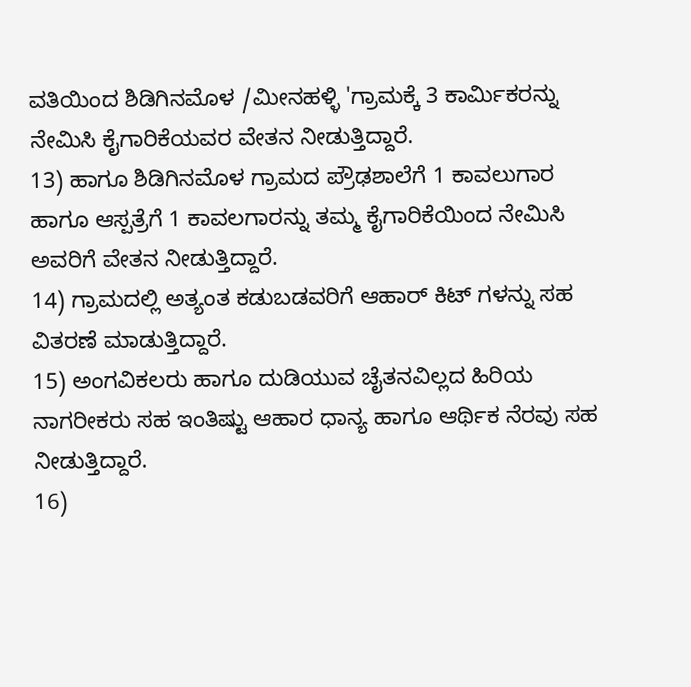ವತಿಯಿಂದ ಶಿಡಿಗಿನಮೊಳ /ಮೀನಹಳ್ಳಿ 'ಗ್ರಾಮಕ್ಕೆ 3 ಕಾರ್ಮಿಕರನ್ನು ನೇಮಿಸಿ ಕೈಗಾರಿಕೆಯವರ ವೇತನ ನೀಡುತ್ತಿದ್ದಾರೆ.
13) ಹಾಗೂ ಶಿಡಿಗಿನಮೊಳ ಗ್ರಾಮದ ಪ್ರೌಢಶಾಲೆಗೆ 1 ಕಾವಲುಗಾರ ಹಾಗೂ ಆಸ್ಪತ್ರೆಗೆ 1 ಕಾವಲಗಾರನ್ನು ತಮ್ಮ ಕೈಗಾರಿಕೆಯಿಂದ ನೇಮಿಸಿ ಅವರಿಗೆ ವೇತನ ನೀಡುತ್ತಿದ್ದಾರೆ.
14) ಗ್ರಾಮದಲ್ಲಿ ಅತ್ಯಂತ ಕಡುಬಡವರಿಗೆ ಆಹಾರ್ ಕಿಟ್ ಗಳನ್ನು ಸಹ ವಿತರಣೆ ಮಾಡುತ್ತಿದ್ದಾರೆ.
15) ಅಂಗವಿಕಲರು ಹಾಗೂ ದುಡಿಯುವ ಚೈತನವಿಲ್ಲದ ಹಿರಿಯ ನಾಗರೀಕರು ಸಹ ಇಂತಿಷ್ಟು ಆಹಾರ ಧಾನ್ಯ ಹಾಗೂ ಆರ್ಥಿಕ ನೆರವು ಸಹ ನೀಡುತ್ತಿದ್ದಾರೆ.
16)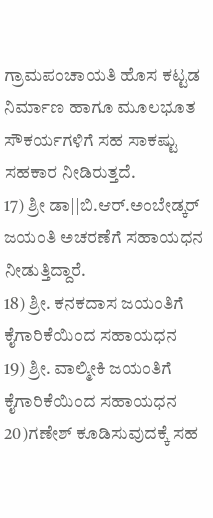ಗ್ರಾಮಪಂಚಾಯತಿ ಹೊಸ ಕಟ್ಟಡ ನಿರ್ಮಾಣ ಹಾಗೂ ಮೂಲಭೂತ ಸೌಕರ್ಯಗಳಿಗೆ ಸಹ ಸಾಕಷ್ಟು ಸಹಕಾರ ನೀಡಿರುತ್ತದೆ.
17) ಶ್ರೀ ಡಾ||ಬಿ.ಆರ್.ಅಂಬೇಡ್ಕರ್ ಜಯಂತಿ ಅಚರಣೆಗೆ ಸಹಾಯಧನ ನೀಡುತ್ತಿದ್ದಾರೆ.
18) ಶ್ರೀ. ಕನಕದಾಸ ಜಯಂತಿಗೆ ಕೈಗಾರಿಕೆಯಿಂದ ಸಹಾಯಧನ
19) ಶ್ರೀ. ವಾಲ್ಮೀಕಿ ಜಯಂತಿಗೆ ಕೈಗಾರಿಕೆಯಿಂದ ಸಹಾಯಧನ
20)ಗಣೇಶ್ ಕೂಡಿಸುವುದಕ್ಕೆ ಸಹ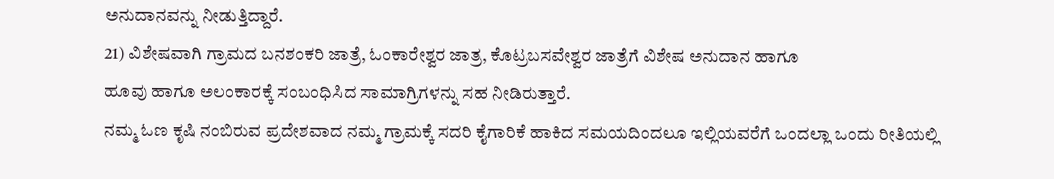ಅನುದಾನವನ್ನು ನೀಡುತ್ತಿದ್ದಾರೆ.
21) ವಿಶೇಷವಾಗಿ ಗ್ರಾಮದ ಬನಶಂಕರಿ ಜಾತ್ರೆ, ಓಂಕಾರೇಶ್ವರ ಜಾತ್ರ, ಕೊಟ್ರಬಸವೇಶ್ವರ ಜಾತ್ರೆಗೆ ವಿಶೇಷ ಅನುದಾನ ಹಾಗೂ
ಹೂವು ಹಾಗೂ ಅಲಂಕಾರಕ್ಕೆ ಸಂಬಂಧಿಸಿದ ಸಾಮಾಗ್ರಿಗಳನ್ನು ಸಹ ನೀಡಿರುತ್ತಾರೆ.
ನಮ್ಮ ಓಣ ಕೃಷಿ ನಂಬಿರುವ ಪ್ರದೇಶವಾದ ನಮ್ಮ ಗ್ರಾಮಕ್ಕೆ ಸದರಿ ಕೈಗಾರಿಕೆ ಹಾಕಿದ ಸಮಯದಿಂದಲೂ ಇಲ್ಲಿಯವರೆಗೆ ಒಂದಲ್ಲಾ ಒಂದು ರೀತಿಯಲ್ಲಿ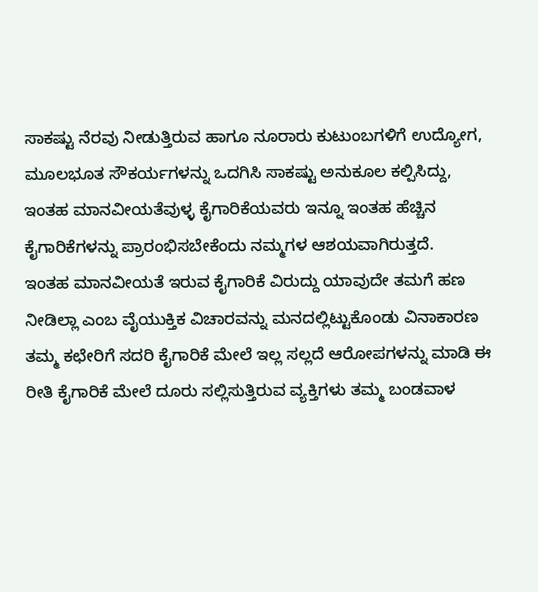ಸಾಕಷ್ಟು ನೆರವು ನೀಡುತ್ತಿರುವ ಹಾಗೂ ನೂರಾರು ಕುಟುಂಬಗಳಿಗೆ ಉದ್ಯೋಗ, ಮೂಲಭೂತ ಸೌಕರ್ಯಗಳನ್ನು ಒದಗಿಸಿ ಸಾಕಷ್ಟು ಅನುಕೂಲ ಕಲ್ಪಿಸಿದ್ದು, ಇಂತಹ ಮಾನವೀಯತೆವುಳ್ಳ ಕೈಗಾರಿಕೆಯವರು ಇನ್ನೂ ಇಂತಹ ಹೆಚ್ಚಿನ ಕೈಗಾರಿಕೆಗಳನ್ನು ಪ್ರಾರಂಭಿಸಬೇಕೆಂದು ನಮ್ಮಗಳ ಆಶಯವಾಗಿರುತ್ತದೆ.
ಇಂತಹ ಮಾನವೀಯತೆ ಇರುವ ಕೈಗಾರಿಕೆ ವಿರುದ್ದು ಯಾವುದೇ ತಮಗೆ ಹಣ ನೀಡಿಲ್ಲಾ ಎಂಬ ವೈಯುಕ್ತಿಕ ವಿಚಾರವನ್ನು ಮನದಲ್ಲಿಟ್ಟುಕೊಂಡು ವಿನಾಕಾರಣ ತಮ್ಮ ಕಛೇರಿಗೆ ಸದರಿ ಕೈಗಾರಿಕೆ ಮೇಲೆ ಇಲ್ಲ ಸಲ್ಲದೆ ಆರೋಪಗಳನ್ನು ಮಾಡಿ ಈ ರೀತಿ ಕೈಗಾರಿಕೆ ಮೇಲೆ ದೂರು ಸಲ್ಲಿಸುತ್ತಿರುವ ವ್ಯಕ್ತಿಗಳು ತಮ್ಮ ಬಂಡವಾಳ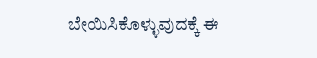ಬೇಯಿಸಿಕೊಳ್ಳುವುದಕ್ಕೆ ಈ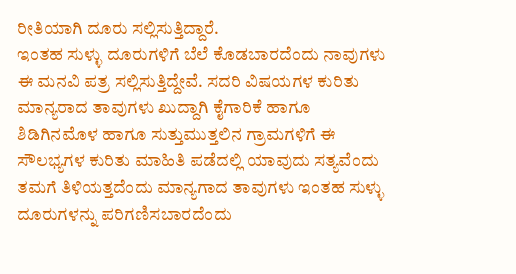ರೀತಿಯಾಗಿ ದೂರು ಸಲ್ಲಿಸುತ್ತಿದ್ದಾರೆ.
ಇಂತಹ ಸುಳ್ಳು ದೂರುಗಳಿಗೆ ಬೆಲೆ ಕೊಡಬಾರದೆಂದು ನಾವುಗಳು ಈ ಮನವಿ ಪತ್ರ ಸಲ್ಲಿಸುತ್ತಿದ್ದೇವೆ. ಸದರಿ ವಿಷಯಗಳ ಕುರಿತು ಮಾನ್ಯರಾದ ತಾವುಗಳು ಖುದ್ದಾಗಿ ಕೈಗಾರಿಕೆ ಹಾಗೂ ಶಿಡಿಗಿನಮೊಳ ಹಾಗೂ ಸುತ್ತುಮುತ್ತಲಿನ ಗ್ರಾಮಗಳಿಗೆ ಈ ಸೌಲಭ್ಯಗಳ ಕುರಿತು ಮಾಹಿತಿ ಪಡೆದಲ್ಲಿ ಯಾವುದು ಸತ್ಯವೆಂದು ತಮಗೆ ತಿಳಿಯತ್ತದೆಂದು ಮಾನ್ಯಗಾದ ತಾವುಗಳು ಇಂತಹ ಸುಳ್ಳು ದೂರುಗಳನ್ನು ಪರಿಗಣಿಸಬಾರದೆಂದು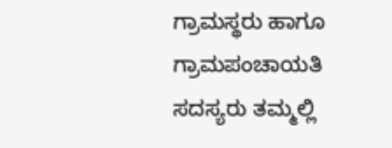ಗ್ರಾಮಸ್ಥರು ಹಾಗೂ ಗ್ರಾಮಪಂಚಾಯತಿ ಸದಸ್ಯರು ತಮ್ಮಲ್ಲಿ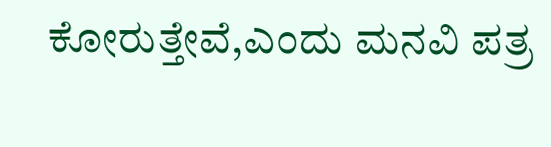ಕೋರುತ್ತೇವೆ,ಎಂದು ಮನವಿ ಪತ್ರ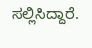ಸಲ್ಲಿಸಿದ್ದಾರೆ.